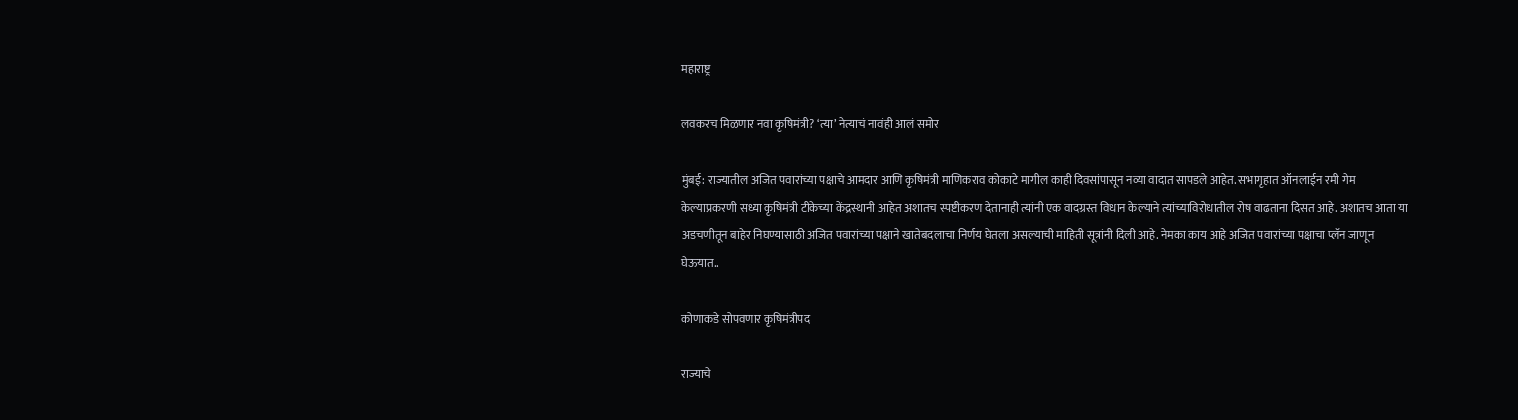महाराष्ट्र

लवकरच मिळणार नवा कृषिमंत्री? ‘त्या’ नेत्याचं नावंही आलं समोर

मुंबई: राज्यातील अजित पवारांच्या पक्षाचे आमदार आणि कृषिमंत्री माणिकराव कोकाटे मागील काही दिवसांपासून नव्या वादात सापडले आहेत. सभागृहात ऑनलाईन रमी गेम केल्याप्रकरणी सध्या कृषिमंत्री टीकेच्या केंद्रस्थानी आहेत अशातच स्पष्टीकरण देतानाही त्यांनी एक वादग्रस्त विधान केल्याने त्यांच्याविरोधातील रोष वाढताना दिसत आहे. अशातच आता या अडचणीतून बाहेर निघण्यासाठी अजित पवारांच्या पक्षाने खातेबदलाचा निर्णय घेतला असल्याची माहिती सूत्रांनी दिली आहे. नेमका काय आहे अजित पवारांच्या पक्षाचा प्लॅन जाणून घेऊयात..

कोणाकडे सोपवणार कृषिमंत्रीपद

राज्याचे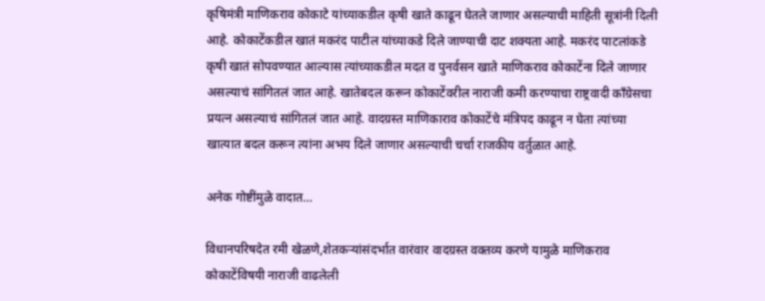कृषिमंत्री माणिकराव कोकाटे यांच्याकडील कृषी खाते काढून घेतले जाणार असल्याची माहिती सूत्रांनी दिली आहे. कोकाटेंकडील खातं मकरंद पाटील यांच्याकडे दिले जाण्याची दाट शक्यता आहे. मकरंद पाटलांकडे कृषी खातं सोपवण्यात आल्यास त्यांच्याकडील मदत व पुनर्वसन खाते माणिकराव कोकाटेंना दिले जाणार असल्याचं सांगितलं जात आहे. खातेबदल करून कोकाटेंवरील नाराजी कमी करण्याचा राष्ट्रवादी काँग्रेसचा प्रयत्न असल्याचं सांगितलं जात आहे. वादग्रस्त माणिकाराव कोकाटेंचे मंत्रिपद काढून न घेता त्यांच्या खात्यात बदल करून त्यांना अभय दिले जाणार असल्याची चर्चा राजकीय वर्तुळात आहे.

अनेक गोष्टींमुळे वादात…

विधानपरिषदेत रमी खेळणे,शेतकऱ्यांसंदर्भात वारंवार वादग्रस्त वक्तव्य करणे यामुळे माणिकराव कोकाटेंविषयी नाराजी वाढलेली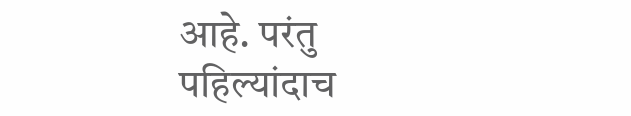आहे. परंतु पहिल्यांदाच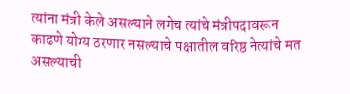त्यांना मंत्री केले असल्याने लगेच त्यांचे मंत्रीपदावरून काढणे योग्य ठरणार नसल्याचे पक्षातील वरिष्ठ नेत्यांचे मत असल्याची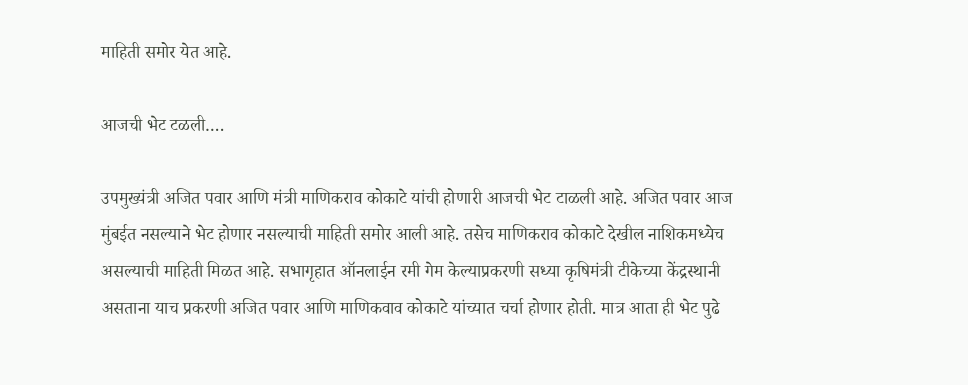माहिती समोर येत आहे.

आजची भेट टळली….

उपमुख्यंत्री अजित पवार आणि मंत्री माणिकराव कोकाटे यांची होणारी आजची भेट टाळली आहे. अजित पवार आज मुंबईत नसल्याने भेट होणार नसल्याची माहिती समोर आली आहे. तसेच माणिकराव कोकाटे देखील नाशिकमध्येच असल्याची माहिती मिळत आहे. सभागृहात ऑनलाईन रमी गेम केल्याप्रकरणी सध्या कृषिमंत्री टीकेच्या केंद्रस्थानी असताना याच प्रकरणी अजित पवार आणि माणिकवाव कोकाटे यांच्यात चर्चा होणार होती. मात्र आता ही भेट पुढे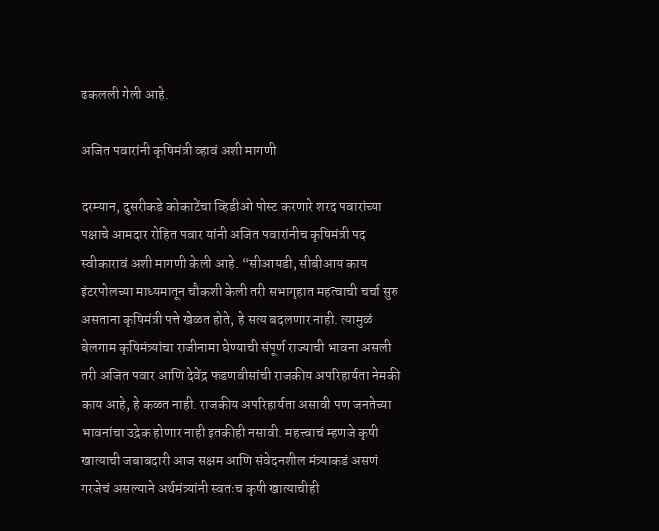ढकलली गेली आहे.

अजित पवारांनी कृषिमंत्री व्हावं अशी मागणी

दरम्यान, दुसरीकडे कोकाटेंचा व्हिडीओ पोस्ट करणारे शरद पवारांच्या पक्षाचे आमदार रोहित पवार यांनी अजित पवारांनीच कृषिमंत्री पद स्वीकारावं अशी मागणी केली आहे. “सीआयडी, सीबीआय काय इंटरपोलच्या माध्यमातून चौकशी केली तरी सभागृहात महत्वाची चर्चा सुरु असताना कृषिमंत्री पत्ते खेळत होते, हे सत्य बदलणार नाही. त्यामुळं बेलगाम कृषिमंत्र्यांचा राजीनामा घेण्याची संपूर्ण राज्याची भावना असली तरी अजित पवार आणि देवेंद्र फडणवीसांची राजकीय अपरिहार्यता नेमकी काय आहे, हे कळत नाही. राजकीय अपरिहार्यता असावी पण जनतेच्या भावनांचा उद्रेक होणार नाही इतकीही नसावी. महत्त्वाचं म्हणजे कृषी खात्याची जबाबदारी आज सक्षम आणि संवेदनशील मंत्र्याकडं असणं गरजेचं असल्याने अर्थमंत्र्यांनी स्वतःच कृषी खात्याचीही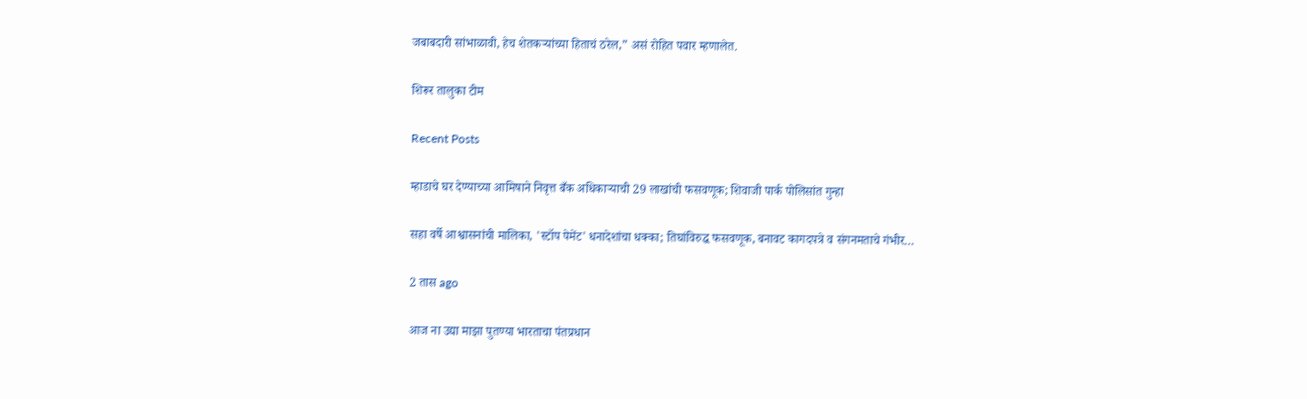जबाबदारी सांभाळावी, हेच शेतकऱ्यांच्या हिताचं ठरेल,” असं रोहित पवार म्हणालेत.

शिरूर तालुका टीम

Recent Posts

म्हाडाचे घर देण्याच्या आमिषाने निवृत्त बँक अधिकाऱ्याची 29 लाखांची फसवणूक; शिवाजी पार्क पोलिसांत गुन्हा

सहा वर्षे आश्वासनांची मालिका, 'स्टॉप पेमेंट' धनादेशांचा धक्का; तिघांविरुद्ध फसवणूक, बनावट कागदपत्रे व संगनमताचे गंभीर…

2 तास ago

आज ना उद्या माझा पुतण्या भारताचा पंतप्रधान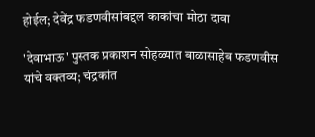होईल; देवेंद्र फडणवीसांबद्दल काकांचा मोठा दावा

'देवाभाऊ' पुस्तक प्रकाशन सोहळ्यात बाळासाहेब फडणवीस यांचे वक्तव्य; चंद्रकांत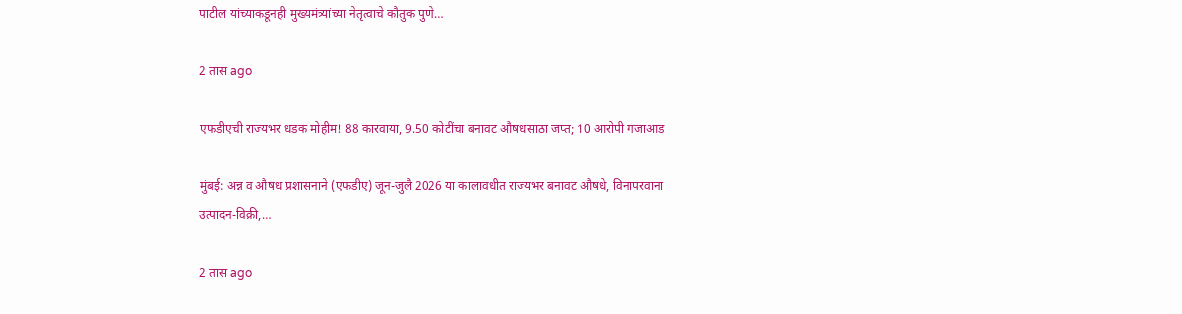पाटील यांच्याकडूनही मुख्यमंत्र्यांच्या नेतृत्वाचे कौतुक पुणे…

2 तास ago

एफडीएची राज्यभर धडक मोहीम! 88 कारवाया, 9.50 कोटींचा बनावट औषधसाठा जप्त; 10 आरोपी गजाआड

मुंबई: अन्न व औषध प्रशासनाने (एफडीए) जून-जुलै 2026 या कालावधीत राज्यभर बनावट औषधे, विनापरवाना उत्पादन-विक्री,…

2 तास ago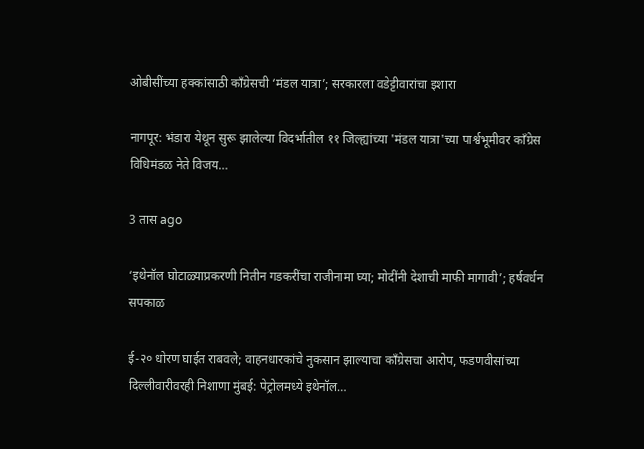ओबीसींच्या हक्कांसाठी काँग्रेसची ‘मंडल यात्रा’; सरकारला वडेट्टीवारांचा इशारा

नागपूर: भंडारा येथून सुरू झालेल्या विदर्भातील ११ जिल्ह्यांच्या 'मंडल यात्रा'च्या पार्श्वभूमीवर काँग्रेस विधिमंडळ नेते विजय…

3 तास ago

‘इथेनॉल घोटाळ्याप्रकरणी नितीन गडकरींचा राजीनामा घ्या; मोदींनी देशाची माफी मागावी’; हर्षवर्धन सपकाळ

ई-२० धोरण घाईत राबवले; वाहनधारकांचे नुकसान झाल्याचा काँग्रेसचा आरोप, फडणवीसांच्या दिल्लीवारीवरही निशाणा मुंबई: पेट्रोलमध्ये इथेनॉल…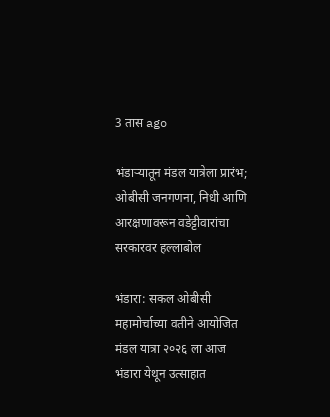3 तास ago

भंडाऱ्यातून मंडल यात्रेला प्रारंभ; ओबीसी जनगणना, निधी आणि आरक्षणावरून वडेट्टीवारांचा सरकारवर हल्लाबोल

भंडारा: सकल ओबीसी महामोर्चाच्या वतीने आयोजित मंडल यात्रा २०२६ ला आज भंडारा येथून उत्साहात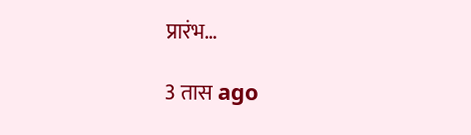प्रारंभ…

3 तास ago